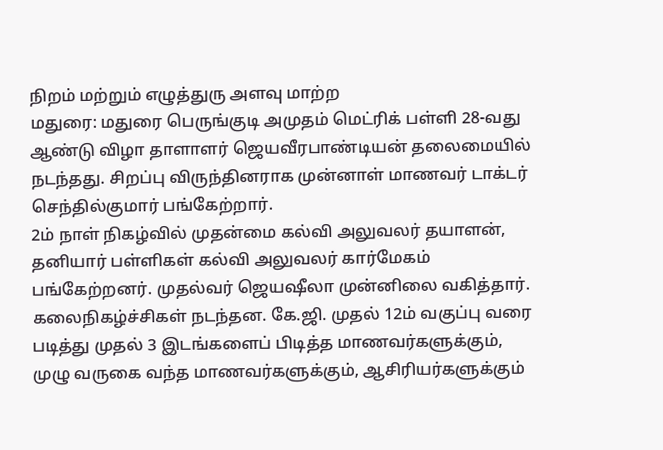நிறம் மற்றும் எழுத்துரு அளவு மாற்ற
மதுரை: மதுரை பெருங்குடி அமுதம் மெட்ரிக் பள்ளி 28-வது ஆண்டு விழா தாளாளர் ஜெயவீரபாண்டியன் தலைமையில் நடந்தது. சிறப்பு விருந்தினராக முன்னாள் மாணவர் டாக்டர் செந்தில்குமார் பங்கேற்றார்.
2ம் நாள் நிகழ்வில் முதன்மை கல்வி அலுவலர் தயாளன், தனியார் பள்ளிகள் கல்வி அலுவலர் கார்மேகம் பங்கேற்றனர். முதல்வர் ஜெயஷீலா முன்னிலை வகித்தார். கலைநிகழ்ச்சிகள் நடந்தன. கே.ஜி. முதல் 12ம் வகுப்பு வரை படித்து முதல் 3 இடங்களைப் பிடித்த மாணவர்களுக்கும், முழு வருகை வந்த மாணவர்களுக்கும், ஆசிரியர்களுக்கும்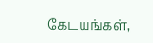கேடயங்கள்,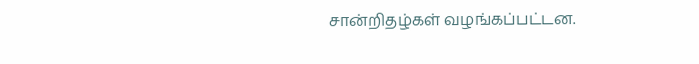சான்றிதழ்கள் வழங்கப்பட்டன.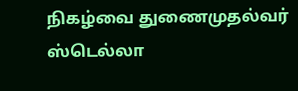நிகழ்வை துணைமுதல்வர் ஸ்டெல்லா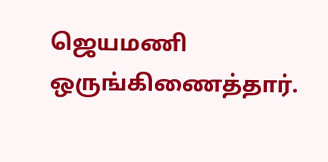ஜெயமணி ஒருங்கிணைத்தார்.